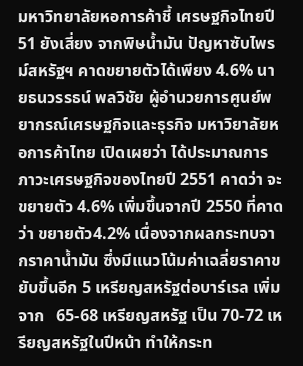มหาวิทยาลัยหอการค้าชี้ เศรษฐกิจไทยปี 51 ยังเสี่ยง จากพิษน้ำมัน ปัญหาซับไพรม์สหรัฐฯ คาดขยายตัวได้เพียง 4.6% นายธนวรรธน์ พลวิชัย ผู้อำนวยการศูนย์พยากรณ์เศรษฐกิจและธุรกิจ มหาวิยาลัยหอการค้าไทย เปิดเผยว่า ได้ประมาณการภาวะเศรษฐกิจของไทยปี 2551 คาดว่า จะขยายตัว 4.6% เพิ่มขึ้นจากปี 2550 ที่คาดว่า ขยายตัว4.2% เนื่องจากผลกระทบจากราคาน้ำมัน ซึ่งมีแนวโน้มค่าเฉลี่ยราคาขยับขึ้นอีก 5 เหรียญสหรัฐต่อบาร์เรล เพิ่มจาก   65-68 เหรียญสหรัฐ เป็น 70-72 เหรียญสหรัฐในปีหน้า ทำให้กระท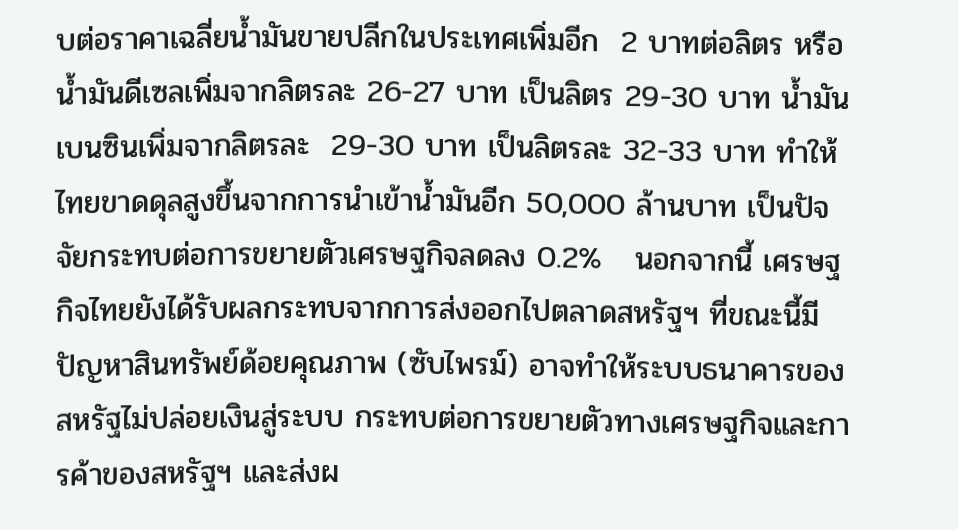บต่อราคาเฉลี่ยน้ำมันขายปลีกในประเทศเพิ่มอีก  2 บาทต่อลิตร หรือน้ำมันดีเซลเพิ่มจากลิตรละ 26-27 บาท เป็นลิตร 29-30 บาท น้ำมันเบนซินเพิ่มจากลิตรละ  29-30 บาท เป็นลิตรละ 32-33 บาท ทำให้ไทยขาดดุลสูงขึ้นจากการนำเข้าน้ำมันอีก 50,000 ล้านบาท เป็นปัจจัยกระทบต่อการขยายตัวเศรษฐกิจลดลง 0.2%   นอกจากนี้ เศรษฐกิจไทยยังได้รับผลกระทบจากการส่งออกไปตลาดสหรัฐฯ ที่ขณะนี้มีปัญหาสินทรัพย์ด้อยคุณภาพ (ซับไพรม์) อาจทำให้ระบบธนาคารของสหรัฐไม่ปล่อยเงินสู่ระบบ กระทบต่อการขยายตัวทางเศรษฐกิจและการค้าของสหรัฐฯ และส่งผ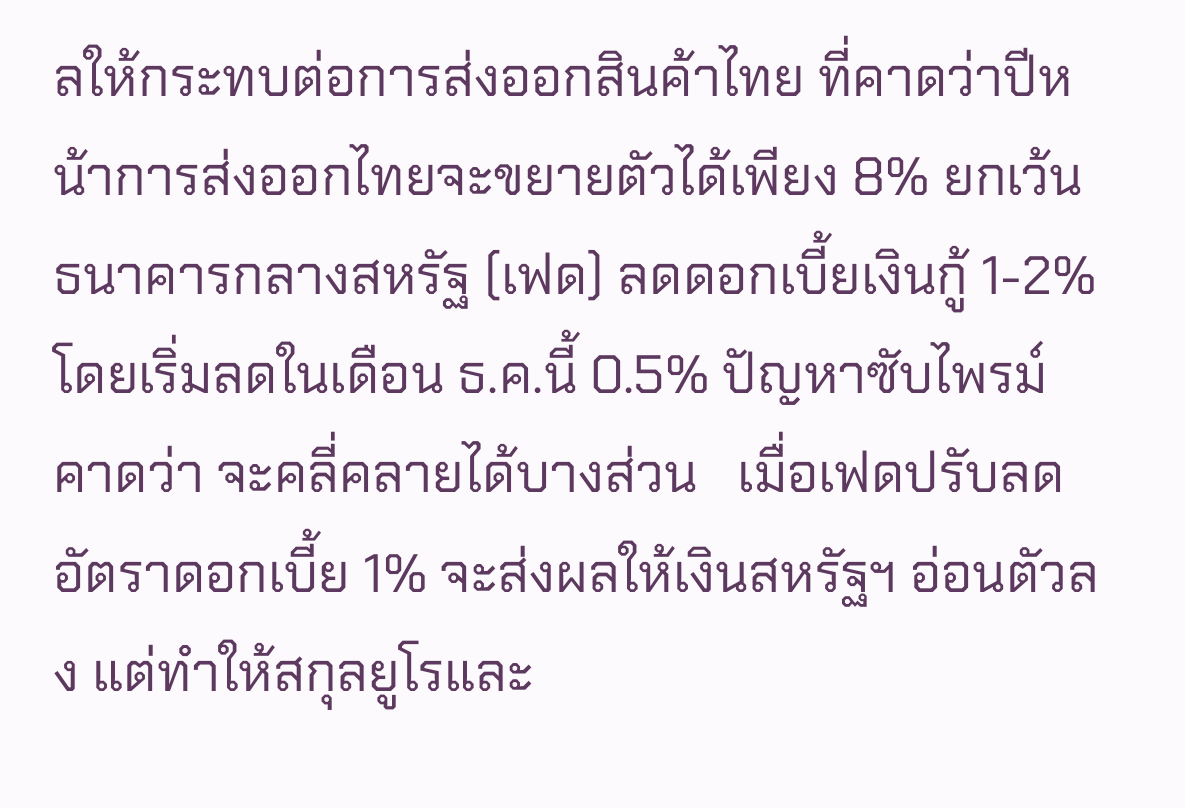ลให้กระทบต่อการส่งออกสินค้าไทย ที่คาดว่าปีหน้าการส่งออกไทยจะขยายตัวได้เพียง 8% ยกเว้นธนาคารกลางสหรัฐ (เฟด) ลดดอกเบี้ยเงินกู้ 1-2% โดยเริ่มลดในเดือน ธ.ค.นี้ 0.5% ปัญหาซับไพรม์ คาดว่า จะคลี่คลายได้บางส่วน   เมื่อเฟดปรับลดอัตราดอกเบี้ย 1% จะส่งผลให้เงินสหรัฐฯ อ่อนตัวลง แต่ทำให้สกุลยูโรและ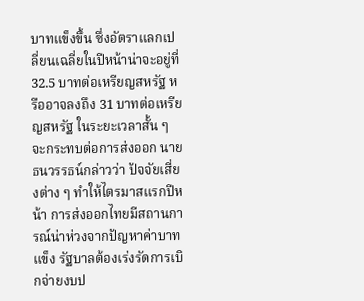บาทแข็งขึ้น ซึ่งอัตราแลกเปลี่ยนเฉลี่ยในปีหน้าน่าจะอยู่ที่ 32.5 บาทต่อเหรียญสหรัฐ หรืออาจลงถึง 31 บาทต่อเหรียญสหรัฐ ในระยะเวลาสั้น ๆ จะกระทบต่อการส่งออก นายธนวรรธน์กล่าวว่า ปัจจัยเสี่ยงต่าง ๆ ทำให้ไตรมาสแรกปีหน้า การส่งออกไทยมีสถานการณ์น่าห่วงจากปัญหาค่าบาทแข็ง รัฐบาลต้องเร่งรัดการเบิกจ่ายงบป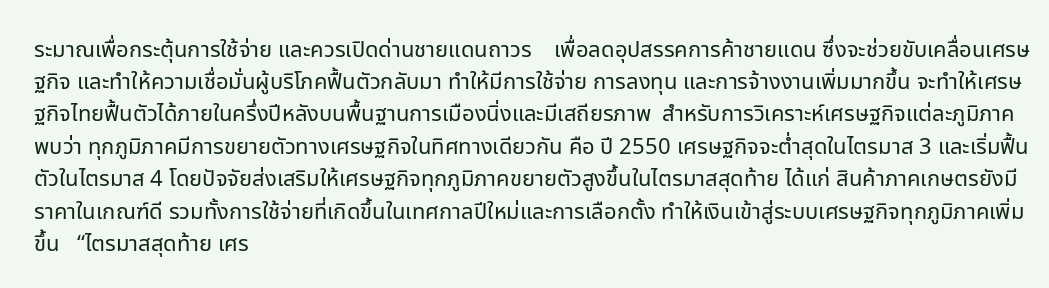ระมาณเพื่อกระตุ้นการใช้จ่าย และควรเปิดด่านชายแดนถาวร    เพื่อลดอุปสรรคการค้าชายแดน ซึ่งจะช่วยขับเคลื่อนเศรษฐกิจ และทำให้ความเชื่อมั่นผู้บริโภคฟื้นตัวกลับมา ทำให้มีการใช้จ่าย การลงทุน และการจ้างงานเพิ่มมากขึ้น จะทำให้เศรษฐกิจไทยฟื้นตัวได้ภายในครึ่งปีหลังบนพื้นฐานการเมืองนิ่งและมีเสถียรภาพ  สำหรับการวิเคราะห์เศรษฐกิจแต่ละภูมิภาค พบว่า ทุกภูมิภาคมีการขยายตัวทางเศรษฐกิจในทิศทางเดียวกัน คือ ปี 2550 เศรษฐกิจจะต่ำสุดในไตรมาส 3 และเริ่มฟื้นตัวในไตรมาส 4 โดยปัจจัยส่งเสริมให้เศรษฐกิจทุกภูมิภาคขยายตัวสูงขึ้นในไตรมาสสุดท้าย ได้แก่ สินค้าภาคเกษตรยังมีราคาในเกณฑ์ดี รวมทั้งการใช้จ่ายที่เกิดขึ้นในเทศกาลปีใหม่และการเลือกตั้ง ทำให้เงินเข้าสู่ระบบเศรษฐกิจทุกภูมิภาคเพิ่มขึ้น   “ไตรมาสสุดท้าย เศร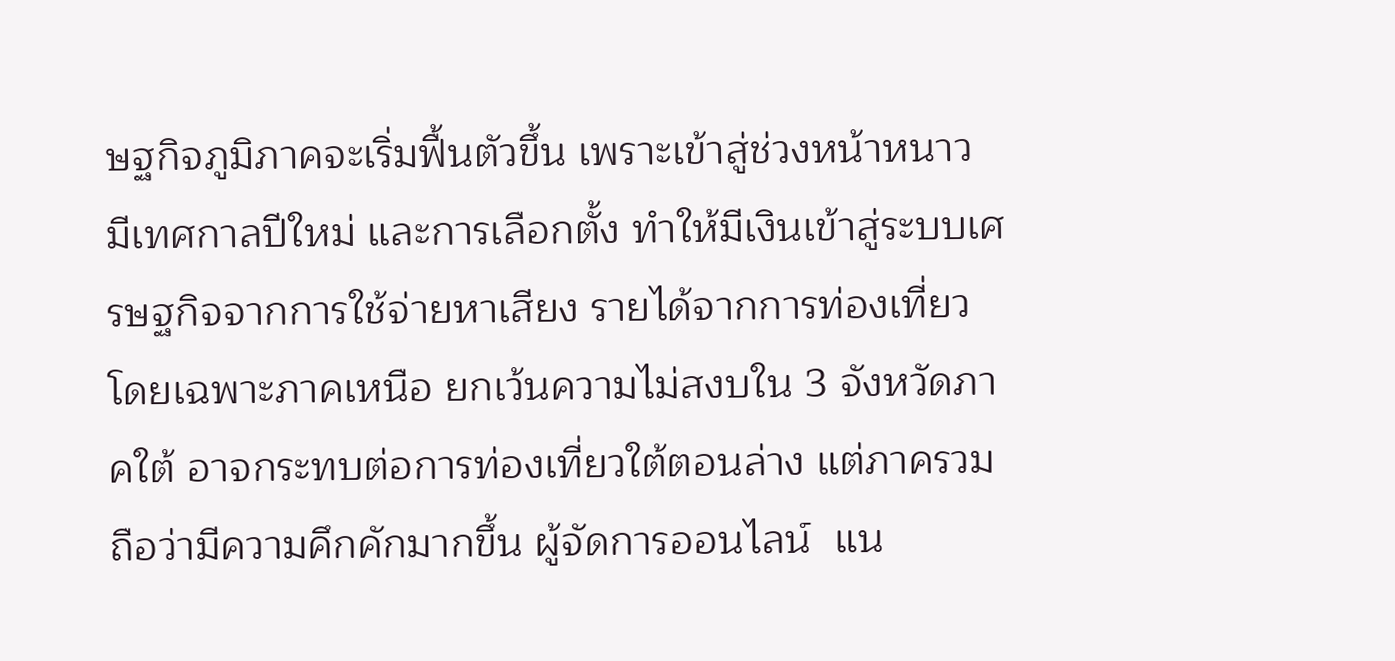ษฐกิจภูมิภาคจะเริ่มฟื้นตัวขึ้น เพราะเข้าสู่ช่วงหน้าหนาว มีเทศกาลปีใหม่ และการเลือกตั้ง ทำให้มีเงินเข้าสู่ระบบเศรษฐกิจจากการใช้จ่ายหาเสียง รายได้จากการท่องเที่ยวโดยเฉพาะภาคเหนือ ยกเว้นความไม่สงบใน 3 จังหวัดภาคใต้ อาจกระทบต่อการท่องเที่ยวใต้ตอนล่าง แต่ภาครวมถือว่ามีความคึกคักมากขึ้น ผู้จัดการออนไลน์  แน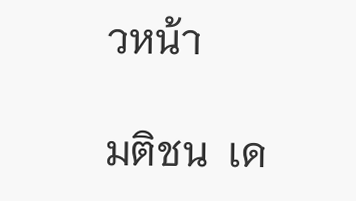วหน้า

มติชน  เด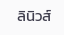ลินิวส์